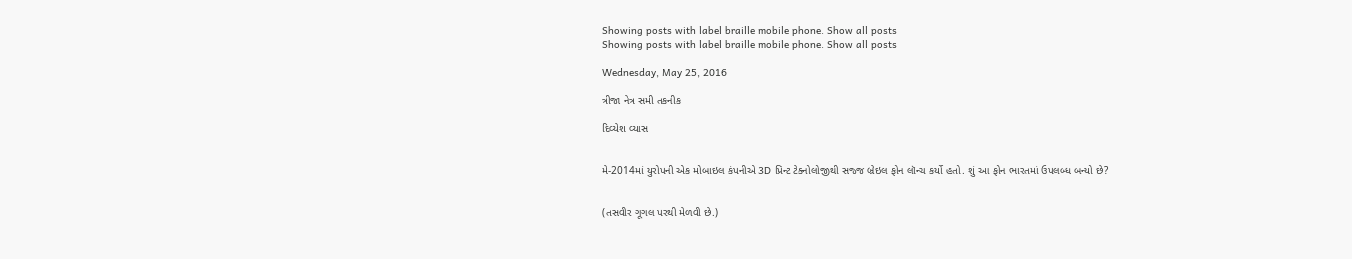Showing posts with label braille mobile phone. Show all posts
Showing posts with label braille mobile phone. Show all posts

Wednesday, May 25, 2016

ત્રીજા નેત્ર સમી તકનીક

દિવ્યેશ વ્યાસ


મે-2014માં યુરોપની એક મોબાઇલ કંપનીએ 3D પ્રિન્ટ ટેક્નોલોજીથી સજ્જ બ્રેઇલ ફોન લૉન્ચ કર્યો હતો. શું આ ફોન ભારતમાં ઉપલબ્ધ બન્યો છે?


(તસવીર ગૂગલ પરથી મેળવી છે.)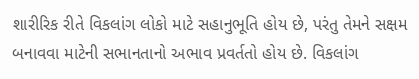શારીરિક રીતે વિકલાંગ લોકો માટે સહાનુભૂતિ હોય છે, પરંતુ તેમને સક્ષમ બનાવવા માટેની સભાનતાનો અભાવ પ્રવર્તતો હોય છે. વિકલાંગ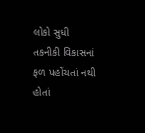લોકો સુધી તકનીકી વિકાસનાં ફળ પહોંચતાં નથી હોતાં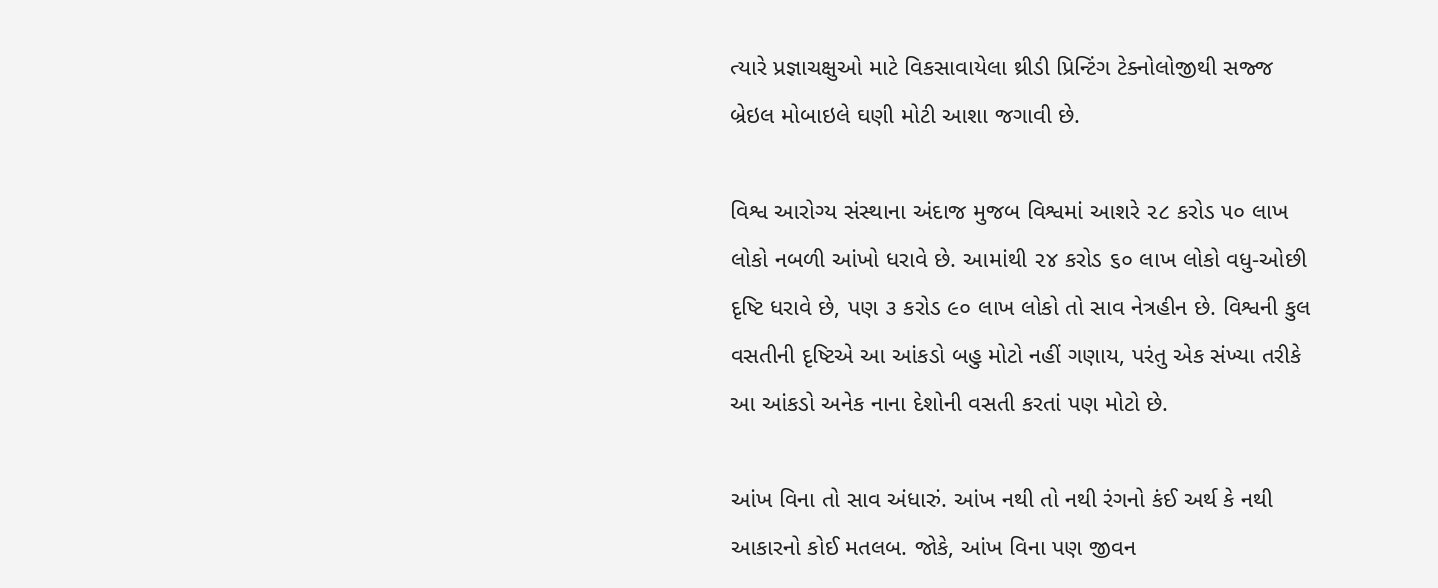ત્યારે પ્રજ્ઞાચક્ષુઓ માટે વિકસાવાયેલા થ્રીડી પ્રિન્ટિંગ ટેક્નોલોજીથી સજ્જ બ્રેઇલ મોબાઇલે ઘણી મોટી આશા જગાવી છે.

વિશ્વ આરોગ્ય સંસ્થાના અંદાજ મુજબ વિશ્વમાં આશરે ૨૮ કરોડ ૫૦ લાખ લોકો નબળી આંખો ધરાવે છે. આમાંથી ૨૪ કરોડ ૬૦ લાખ લોકો વધુ-ઓછી દૃષ્ટિ ધરાવે છે, પણ ૩ કરોડ ૯૦ લાખ લોકો તો સાવ નેત્રહીન છે. વિશ્વની કુલ વસતીની દૃષ્ટિએ આ આંકડો બહુ મોટો નહીં ગણાય, પરંતુ એક સંખ્યા તરીકે આ આંકડો અનેક નાના દેશોની વસતી કરતાં પણ મોટો છે.

આંખ વિના તો સાવ અંધારું. આંખ નથી તો નથી રંગનો કંઈ અર્થ કે નથી આકારનો કોઈ મતલબ. જોકે, આંખ વિના પણ જીવન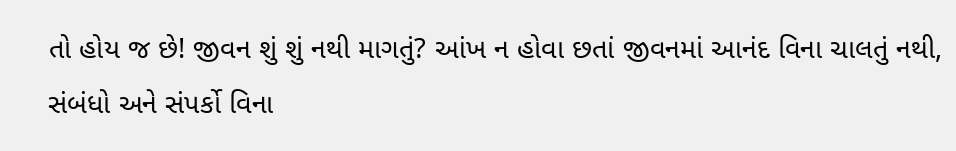તો હોય જ છે! જીવન શું શું નથી માગતું? આંખ ન હોવા છતાં જીવનમાં આનંદ વિના ચાલતું નથી, સંબંધો અને સંપર્કો વિના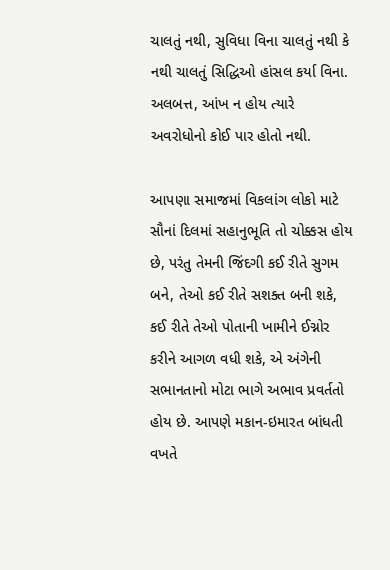ચાલતું નથી, સુવિધા વિના ચાલતું નથી કે નથી ચાલતું સિદ્ધિઓ હાંસલ કર્યા વિના. અલબત્ત, આંખ ન હોય ત્યારે અવરોધોનો કોઈ પાર હોતો નથી.

આપણા સમાજમાં વિકલાંગ લોકો માટે સૌનાં દિલમાં સહાનુભૂતિ તો ચોક્કસ હોય છે, પરંતુ તેમની જિંદગી કઈ રીતે સુગમ બને, તેઓ કઈ રીતે સશક્ત બની શકે, કઈ રીતે તેઓ પોતાની ખામીને ઈગ્નોર કરીને આગળ વધી શકે, એ અંગેની સભાનતાનો મોટા ભાગે અભાવ પ્રવર્તતો હોય છે. આપણે મકાન-ઇમારત બાંધતી વખતે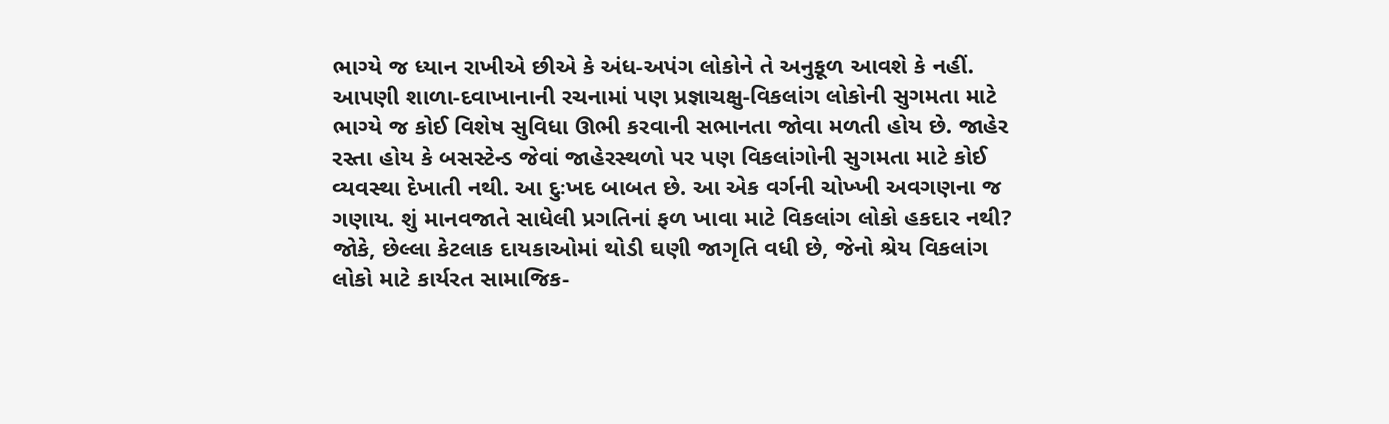ભાગ્યે જ ધ્યાન રાખીએ છીએ કે અંધ-અપંગ લોકોને તે અનુકૂળ આવશે કે નહીં. આપણી શાળા-દવાખાનાની રચનામાં પણ પ્રજ્ઞાચક્ષુ-વિકલાંગ લોકોની સુગમતા માટે ભાગ્યે જ કોઈ વિશેષ સુવિધા ઊભી કરવાની સભાનતા જોવા મળતી હોય છે. જાહેર રસ્તા હોય કે બસસ્ટેન્ડ જેવાં જાહેરસ્થળો પર પણ વિકલાંગોની સુગમતા માટે કોઈ વ્યવસ્થા દેખાતી નથી. આ દુઃખદ બાબત છે. આ એક વર્ગની ચોખ્ખી અવગણના જ ગણાય. શું માનવજાતે સાધેલી પ્રગતિનાં ફળ ખાવા માટે વિકલાંગ લોકો હકદાર નથી? જોકે, છેલ્લા કેટલાક દાયકાઓમાં થોડી ઘણી જાગૃતિ વધી છે, જેનો શ્રેય વિકલાંગ લોકો માટે કાર્યરત સામાજિક-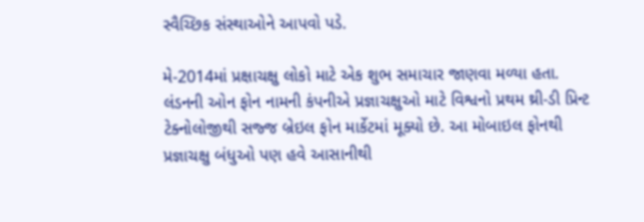સ્વૈચ્છિક સંસ્થાઓને આપવો પડે.

મે-2014માં પ્રક્ષાચક્ષુ લોકો માટે એક શુભ સમાચાર જાણવા મળ્યા હતા. લંડનની ઓન ફોન નામની કંપનીએ પ્રજ્ઞાચક્ષુઓ માટે વિશ્વનો પ્રથમ થ્રી-ડી પ્રિન્ટ ટેક્નોલોજીથી સજ્જ બ્રેઇલ ફોન માર્કેટમાં મૂક્યો છે. આ મોબાઇલ ફોનથી પ્રજ્ઞાચક્ષુ બંધુઓ પણ હવે આસાનીથી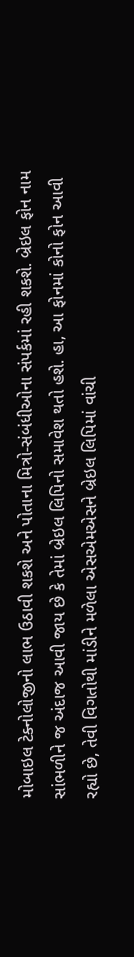મોબાઇલ ટેક્નોલોજીનો લાભ ઉઠાવી શકશે અને પોતાના મિત્રો-સંબંધીઓના સંપર્કમાં રહી શકશે. બ્રેઇલ ફોન નામ સાંભળીને જ અંદાજ આવી જાય છે કે તેમાં બ્રેઇલ લિપિનો સમાવેશ થતો હશે. હા, આ ફોનમાં કોનો ફોન આવી રહ્યો છે, તેવી વિગતોથી માંડીને મળેલા એસએમએસને બ્રેઇલ લિપિમાં વાંચી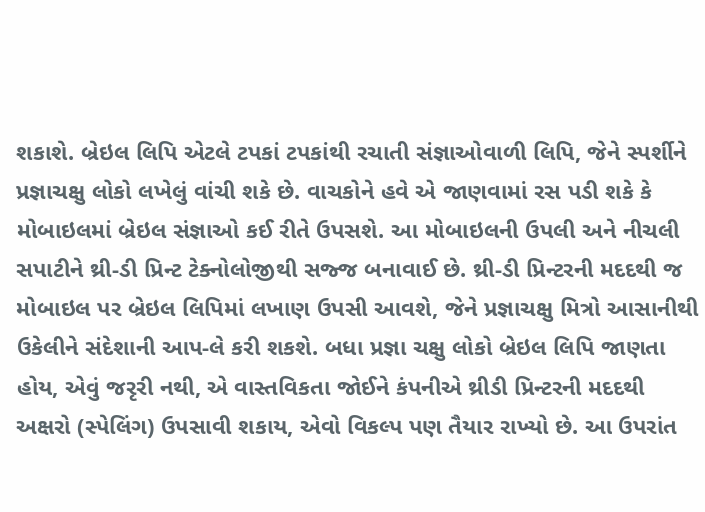શકાશે. બ્રેઇલ લિપિ એટલે ટપકાં ટપકાંથી રચાતી સંજ્ઞાઓવાળી લિપિ, જેને સ્પર્શીને પ્રજ્ઞાચક્ષુ લોકો લખેલું વાંચી શકે છે. વાચકોને હવે એ જાણવામાં રસ પડી શકે કે મોબાઇલમાં બ્રેઇલ સંજ્ઞાઓ કઈ રીતે ઉપસશે. આ મોબાઇલની ઉપલી અને નીચલી સપાટીને થ્રી-ડી પ્રિન્ટ ટેક્નોલોજીથી સજ્જ બનાવાઈ છે. થ્રી-ડી પ્રિન્ટરની મદદથી જ મોબાઇલ પર બ્રેઇલ લિપિમાં લખાણ ઉપસી આવશે, જેને પ્રજ્ઞાચક્ષુ મિત્રો આસાનીથી ઉકેલીને સંદેશાની આપ-લે કરી શકશે. બધા પ્રજ્ઞા ચક્ષુ લોકો બ્રેઇલ લિપિ જાણતા હોય, એવું જરૃરી નથી, એ વાસ્તવિકતા જોઈને કંપનીએ થ્રીડી પ્રિન્ટરની મદદથી અક્ષરો (સ્પેલિંગ) ઉપસાવી શકાય, એવો વિકલ્પ પણ તૈયાર રાખ્યો છે. આ ઉપરાંત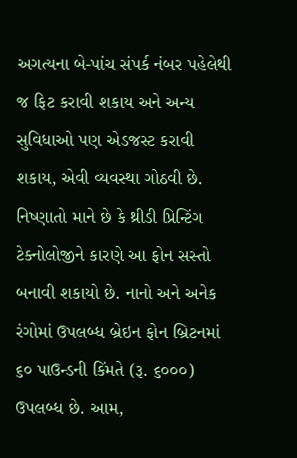અગત્યના બે-પાંચ સંપર્ક નંબર પહેલેથી જ ફિટ કરાવી શકાય અને અન્ય સુવિધાઓ પણ એડજસ્ટ કરાવી શકાય, એવી વ્યવસ્થા ગોઠવી છે. નિષ્ણાતો માને છે કે થ્રીડી પ્રિન્ટિંગ ટેક્નોલોજીને કારણે આ ફોન સસ્તો બનાવી શકાયો છે. નાનો અને અનેક રંગોમાં ઉપલબ્ધ બ્રેઇન ફોન બ્રિટનમાં ૬૦ પાઉન્ડની કિંમતે (રૂ. ૬૦૦૦) ઉપલબ્ધ છે. આમ,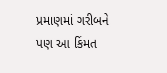પ્રમાણમાં ગરીબને પણ આ કિંમત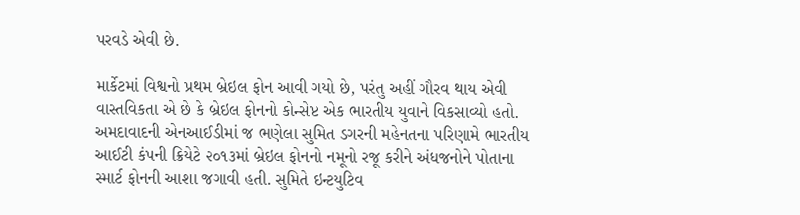પરવડે એવી છે.

માર્કેટમાં વિશ્વનો પ્રથમ બ્રેઇલ ફોન આવી ગયો છે, પરંતુ અહીં ગૌરવ થાય એવી વાસ્તવિકતા એ છે કે બ્રેઇલ ફોનનો કોન્સેપ્ટ એક ભારતીય યુવાને વિકસાવ્યો હતો. અમદાવાદની એનઆઈડીમાં જ ભણેલા સુમિત ડગરની મહેનતના પરિણામે ભારતીય આઈટી કંપની ક્રિયેટે ૨૦૧૩માં બ્રેઇલ ફોનનો નમૂનો રજૂ કરીને અંધજનોને પોતાના સ્માર્ટ ફોનની આશા જગાવી હતી. સુમિતે ઇન્ટયુટિવ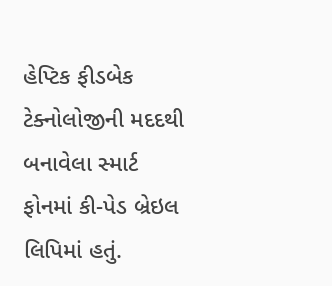હેપ્ટિક ફીડબેક ટેક્નોલોજીની મદદથી બનાવેલા સ્માર્ટ ફોનમાં કી-પેડ બ્રેઇલ લિપિમાં હતું.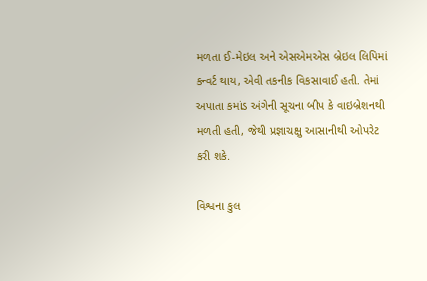મળતા ઈ-મેઇલ અને એસએમએસ બ્રેઇલ લિપિમાં કન્વર્ટ થાય, એવી તકનીક વિકસાવાઈ હતી. તેમાં અપાતા કમાંડ અંગેની સૂચના બીપ કે વાઇબ્રેશનથી મળતી હતી, જેથી પ્રજ્ઞાચક્ષુ આસાનીથી ઓપરેટ કરી શકે.

વિશ્વના કુલ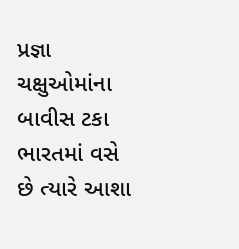પ્રજ્ઞા ચક્ષુઓમાંના બાવીસ ટકા ભારતમાં વસે છે ત્યારે આશા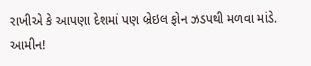રાખીએ કે આપણા દેશમાં પણ બ્રેઇલ ફોન ઝડપથી મળવા માંડે. આમીન!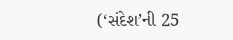(‘સંદેશ’ની 25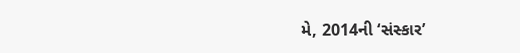મે, 2014ની ‘સંસ્કાર’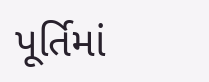પૂર્તિમાં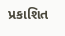પ્રકાશિત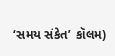‘સમય સંકેત’ કૉલમ)